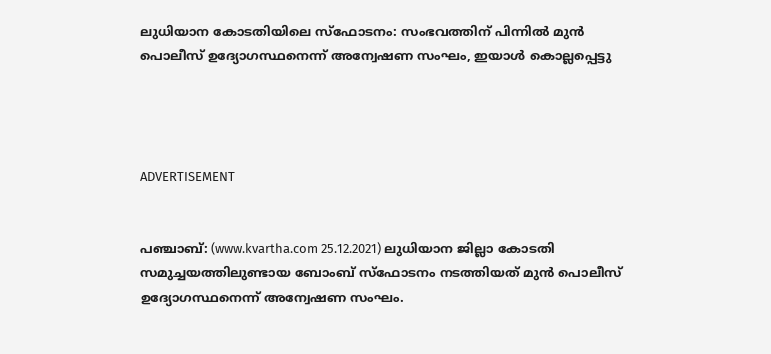ലുധിയാന കോടതിയിലെ സ്‌ഫോടനം: സംഭവത്തിന് പിന്നില്‍ മുന്‍ പൊലീസ് ഉദ്യോഗസ്ഥനെന്ന് അന്വേഷണ സംഘം, ഇയാള്‍ കൊല്ലപ്പെട്ടു




ADVERTISEMENT


പഞ്ചാബ്: (www.kvartha.com 25.12.2021) ലുധിയാന ജില്ലാ കോടതി സമുച്ചയത്തിലുണ്ടായ ബോംബ് സ്‌ഫോടനം നടത്തിയത് മുന്‍ പൊലീസ് ഉദ്യോഗസ്ഥനെന്ന് അന്വേഷണ സംഘം.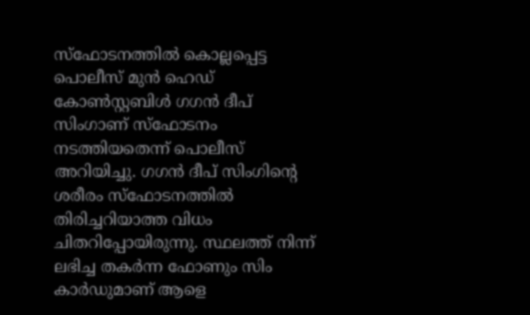സ്‌ഫോടനത്തില്‍ കൊല്ലപ്പെട്ട പൊലീസ് മുന്‍ ഹെഡ് കോണ്‍സ്റ്റബിള്‍ ഗഗന്‍ ദീപ് സിംഗാണ് സ്‌ഫോടനം നടത്തിയതെന്ന് പൊലീസ് അറിയിച്ചു. ഗഗന്‍ ദീപ് സിംഗിന്റെ ശരീരം സ്‌ഫോടനത്തില്‍ തിരിച്ചറിയാത്ത വിധം ചിതറിപ്പോയിരുന്നു. സ്ഥലത്ത് നിന്ന് ലഭിച്ച തകര്‍ന്ന ഫോണും സിം കാര്‍ഡുമാണ് ആളെ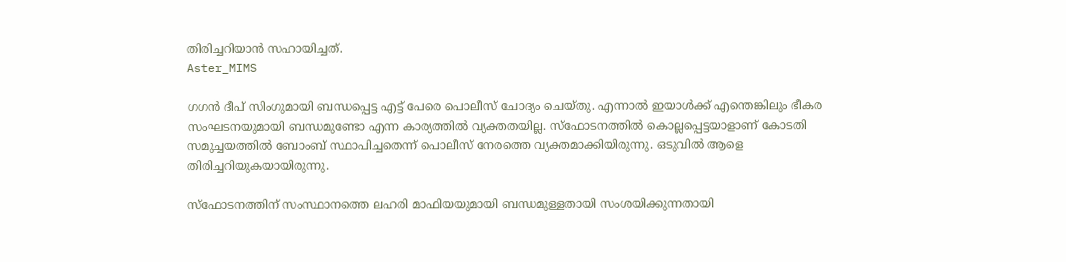തിരിച്ചറിയാന്‍ സഹായിച്ചത്.
Aster_MIMS

ഗഗന്‍ ദീപ് സിംഗുമായി ബന്ധപ്പെട്ട എട്ട് പേരെ പൊലീസ് ചോദ്യം ചെയ്തു. എന്നാല്‍ ഇയാള്‍ക്ക് എന്തെങ്കിലും ഭീകര സംഘടനയുമായി ബന്ധമുണ്ടോ എന്ന കാര്യത്തില്‍ വ്യക്തതയില്ല. സ്‌ഫോടനത്തില്‍ കൊല്ലപ്പെട്ടയാളാണ് കോടതി സമുച്ചയത്തില്‍ ബോംബ് സ്ഥാപിച്ചതെന്ന് പൊലീസ് നേരത്തെ വ്യക്തമാക്കിയിരുന്നു. ഒടുവില്‍ ആളെ തിരിച്ചറിയുകയായിരുന്നു.

സ്‌ഫോടനത്തിന് സംസ്ഥാനത്തെ ലഹരി മാഫിയയുമായി ബന്ധമുള്ളതായി സംശയിക്കുന്നതായി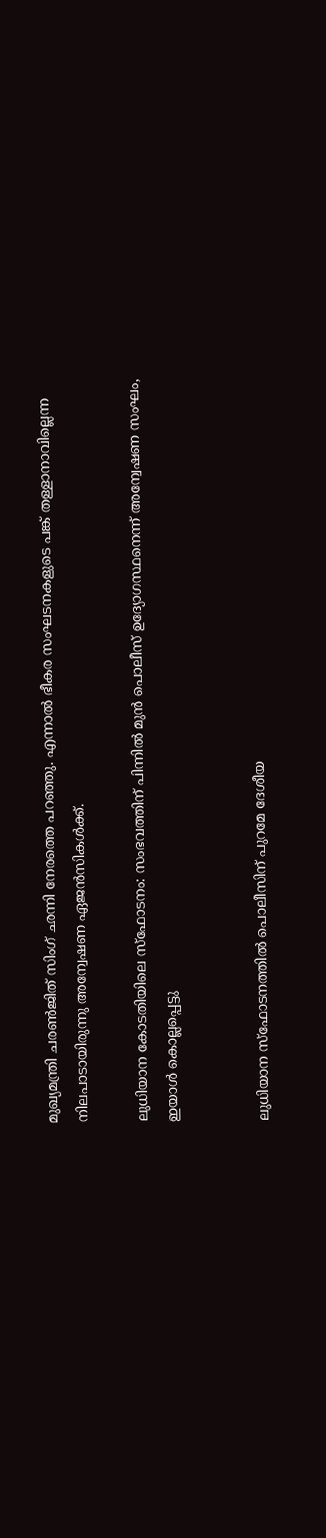മുഖ്യമന്ത്രി ചരണ്‍ജിത് സിംഗ് ഛന്നി നേരത്തെ പറഞ്ഞു. എന്നാല്‍ ഭീകര സംഘടനകളുടെ പങ്ക് തള്ളാനാവില്ലെന്ന നിലപാടായിരുന്നു അന്വേഷണ ഏജന്‍സികള്‍ക്ക്.

ലുധിയാന കോടതിയിലെ സ്‌ഫോടനം: സംഭവത്തിന് പിന്നില്‍ മുന്‍ പൊലീസ് ഉദ്യോഗസ്ഥനെന്ന് അന്വേഷണ സംഘം, ഇയാള്‍ കൊല്ലപ്പെട്ടു


ലുധിയാന സ്‌ഫോടനത്തില്‍ പൊലീസിന് പുറമേ ദേശീയ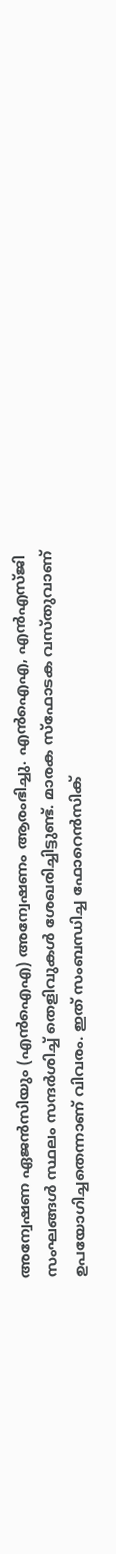അന്വേഷണ ഏജന്‍സിയും (എന്‍ഐഎ) അന്വേഷണം ആരംഭിച്ചു. എന്‍ഐഎ, എന്‍എസ്ജി സംഘങ്ങള്‍ സ്ഥലം സന്ദര്‍ശിച്ച് തെളിവുകള്‍ ശേഖരിച്ചിട്ടുണ്ട്. മാരക സ്‌ഫോടക വസ്തുവാണ് ഉപയോഗിച്ചതെന്നാണ് വിവരം. ഇത് സംബന്ധിച്ച ഫോറെന്‍സിക്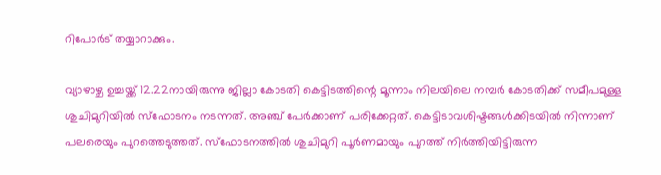റിപോര്‍ട് തയ്യാറാക്കും.

വ്യാഴാഴ്ച ഉച്ചയ്ക്ക് 12.22നായിരുന്നു ജില്ലാ കോടതി കെട്ടിടത്തിന്റെ മൂന്നാം നിലയിലെ നമ്പര്‍ കോടതിക്ക് സമീപമുള്ള ശുചിമുറിയില്‍ സ്‌ഫോടനം നടന്നത്. അഞ്ച് പേര്‍ക്കാണ് പരിക്കേറ്റത്. കെട്ടിടാവശിഷ്ടങ്ങള്‍ക്കിടയില്‍ നിന്നാണ് പലരെയും പുറത്തെടുത്തത്. സ്‌ഫോടനത്തില്‍ ശുചിമുറി പൂര്‍ണമായും പുറത്ത് നിര്‍ത്തിയിട്ടിരുന്ന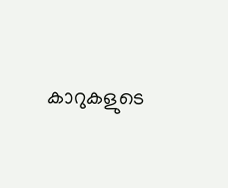കാറുകളുടെ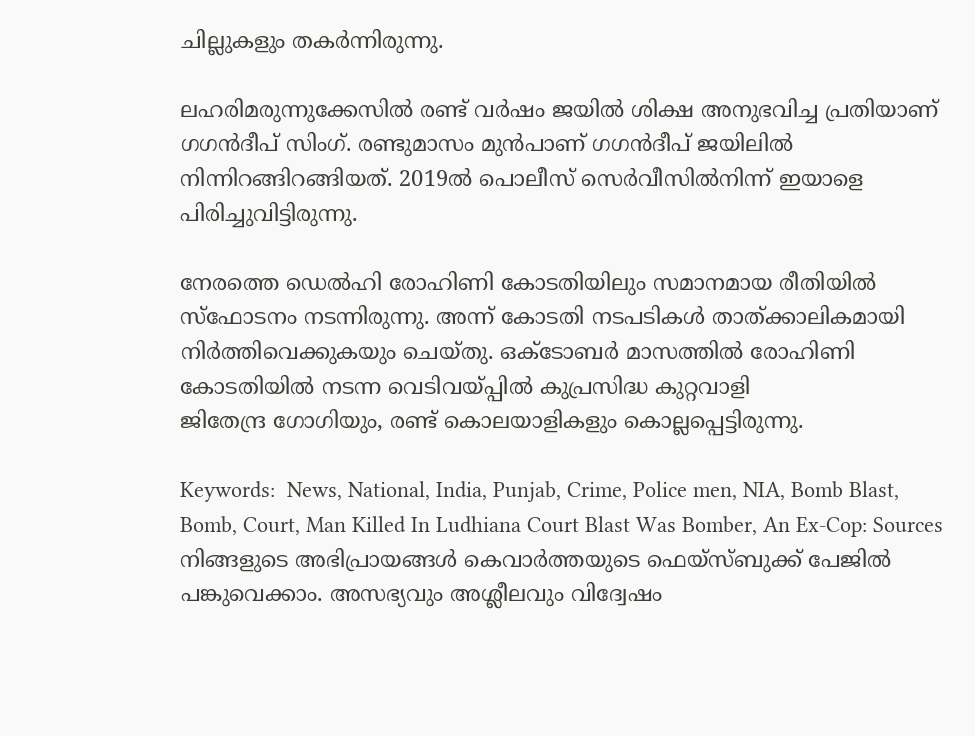ചില്ലുകളും തകര്‍ന്നിരുന്നു.

ലഹരിമരുന്നുക്കേസില്‍ രണ്ട് വര്‍ഷം ജയില്‍ ശിക്ഷ അനുഭവിച്ച പ്രതിയാണ് ഗഗന്‍ദീപ് സിംഗ്. രണ്ടുമാസം മുന്‍പാണ് ഗഗന്‍ദീപ് ജയിലില്‍ നിന്നിറങ്ങിറങ്ങിയത്. 2019ല്‍ പൊലീസ് സെര്‍വീസില്‍നിന്ന് ഇയാളെ പിരിച്ചുവിട്ടിരുന്നു.

നേരത്തെ ഡെല്‍ഹി രോഹിണി കോടതിയിലും സമാനമായ രീതിയില്‍ സ്ഫോടനം നടന്നിരുന്നു. അന്ന് കോടതി നടപടികള്‍ താത്ക്കാലികമായി നിര്‍ത്തിവെക്കുകയും ചെയ്തു. ഒക്ടോബര്‍ മാസത്തില്‍ രോഹിണി കോടതിയില്‍ നടന്ന വെടിവയ്പ്പില്‍ കുപ്രസിദ്ധ കുറ്റവാളി
ജിതേന്ദ്ര ഗോഗിയും, രണ്ട് കൊലയാളികളും കൊല്ലപ്പെട്ടിരുന്നു.

Keywords:  News, National, India, Punjab, Crime, Police men, NIA, Bomb Blast, Bomb, Court, Man Killed In Ludhiana Court Blast Was Bomber, An Ex-Cop: Sources
നിങ്ങളുടെ അഭിപ്രായങ്ങൾ കെവാർത്തയുടെ ഫെയ്‌സ്‌ബുക്ക് പേജിൽ പങ്കുവെക്കാം. അസഭ്യവും അശ്ലീലവും വിദ്വേഷം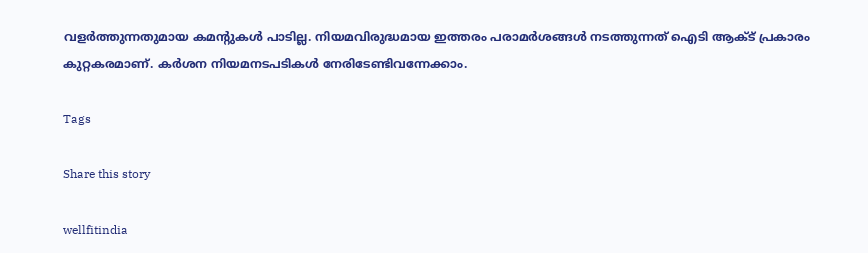വളർത്തുന്നതുമായ കമന്റുകൾ പാടില്ല. നിയമവിരുദ്ധമായ ഇത്തരം പരാമർശങ്ങൾ നടത്തുന്നത് ഐടി ആക്ട് പ്രകാരം കുറ്റകരമാണ്. കർശന നിയമനടപടികൾ നേരിടേണ്ടിവന്നേക്കാം.

Tags

Share this story

wellfitindia